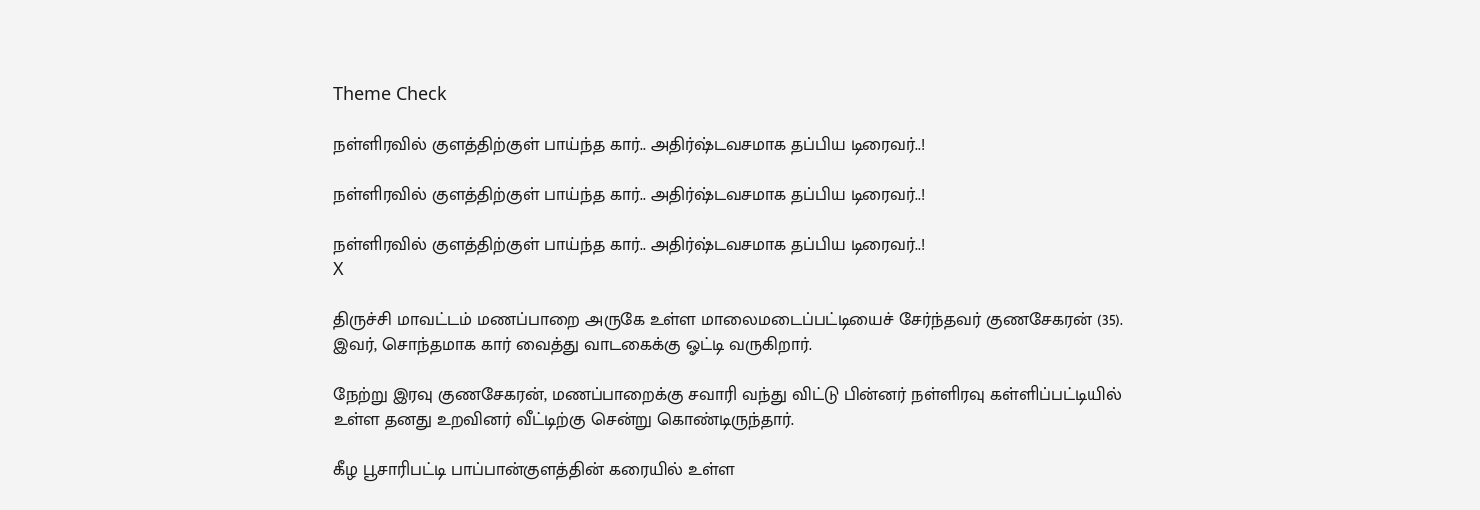Theme Check

நள்ளிரவில் குளத்திற்குள் பாய்ந்த கார்.. அதிர்ஷ்டவசமாக தப்பிய டிரைவர்..!

நள்ளிரவில் குளத்திற்குள் பாய்ந்த கார்.. அதிர்ஷ்டவசமாக தப்பிய டிரைவர்..!

நள்ளிரவில் குளத்திற்குள் பாய்ந்த கார்.. அதிர்ஷ்டவசமாக தப்பிய டிரைவர்..!
X

திருச்சி மாவட்டம் மணப்பாறை அருகே உள்ள மாலைமடைப்பட்டியைச் சேர்ந்தவர் குணசேகரன் (35). இவர், சொந்தமாக கார் வைத்து வாடகைக்கு ஓட்டி வருகிறார்.

நேற்று இரவு குணசேகரன், மணப்பாறைக்கு சவாரி வந்து விட்டு பின்னர் நள்ளிரவு கள்ளிப்பட்டியில் உள்ள தனது உறவினர் வீட்டிற்கு சென்று கொண்டிருந்தார்.

கீழ பூசாரிபட்டி பாப்பான்குளத்தின் கரையில் உள்ள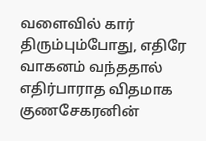வளைவில் கார் திரும்பும்போது, எதிரே வாகனம் வந்ததால் எதிர்பாராத விதமாக குணசேகரனின்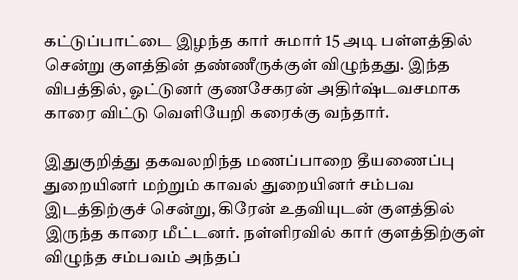கட்டுப்பாட்டை இழந்த கார் சுமார் 15 அடி பள்ளத்தில் சென்று குளத்தின் தண்ணீருக்குள் விழுந்தது. இந்த விபத்தில், ஓட்டுனர் குணசேகரன் அதிர்ஷ்டவசமாக காரை விட்டு வெளியேறி கரைக்கு வந்தார்.

இதுகுறித்து தகவலறிந்த மணப்பாறை தீயணைப்பு துறையினர் மற்றும் காவல் துறையினர் சம்பவ இடத்திற்குச் சென்று, கிரேன் உதவியுடன் குளத்தில் இருந்த காரை மீட்டனர். நள்ளிரவில் கார் குளத்திற்குள் விழுந்த சம்பவம் அந்தப்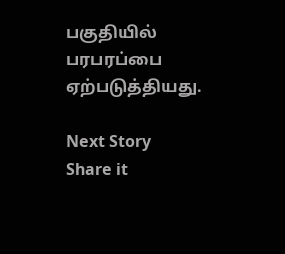பகுதியில் பரபரப்பை ஏற்படுத்தியது.

Next Story
Share it